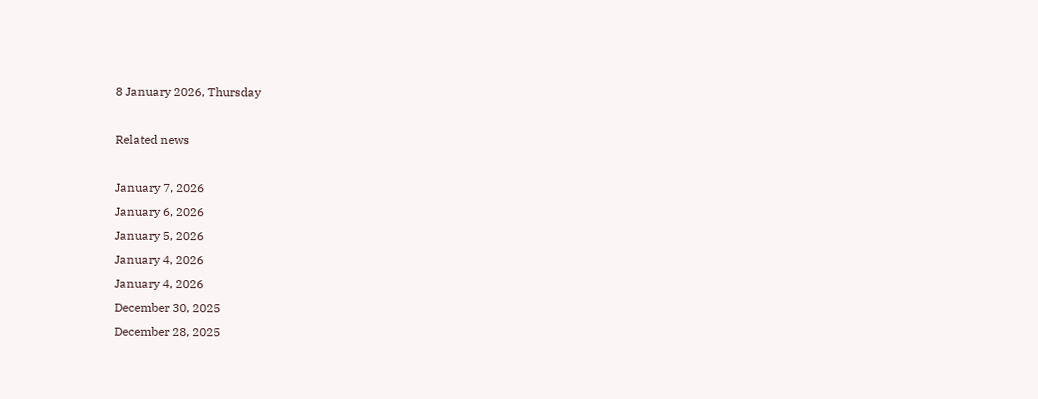8 January 2026, Thursday

Related news

January 7, 2026
January 6, 2026
January 5, 2026
January 4, 2026
January 4, 2026
December 30, 2025
December 28, 2025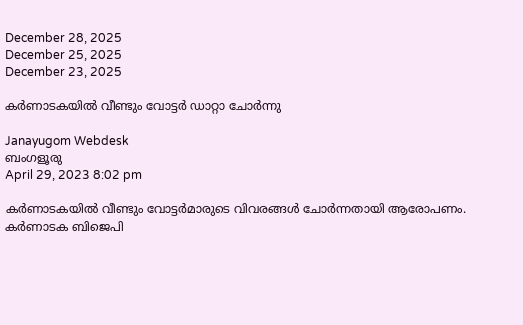December 28, 2025
December 25, 2025
December 23, 2025

കര്‍ണാടകയില്‍ വീണ്ടും വോട്ടര്‍ ഡാറ്റാ ചോര്‍ന്നു

Janayugom Webdesk
ബംഗളൂരു
April 29, 2023 8:02 pm

കര്‍ണാടകയില്‍ വീണ്ടും വോട്ടര്‍മാരുടെ വിവരങ്ങള്‍ ചോര്‍ന്നതായി ആരോപണം. കര്‍ണാടക ബിജെപി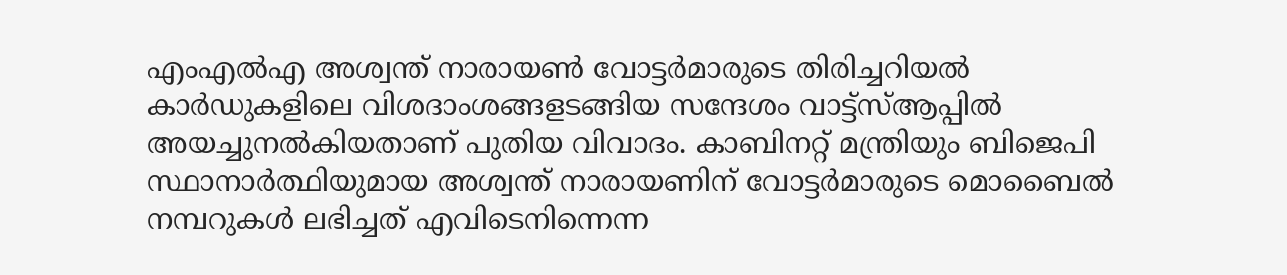എംഎല്‍എ അശ്വന്ത് നാരായണ്‍ വോട്ടര്‍മാരുടെ തിരിച്ചറിയല്‍ കാര്‍ഡുകളിലെ വിശദാംശങ്ങളടങ്ങിയ സന്ദേശം വാട്ട്സ്ആപ്പില്‍ അയച്ചുനല്‍കിയതാണ് പുതിയ വിവാദം. കാബിനറ്റ് മന്ത്രിയും ബിജെപി സ്ഥാനാര്‍ത്ഥിയുമായ അശ്വന്ത് നാരായണിന് വോട്ടർമാരുടെ മൊബൈൽ നമ്പറുകള്‍ ലഭിച്ചത് എവിടെനിന്നെന്ന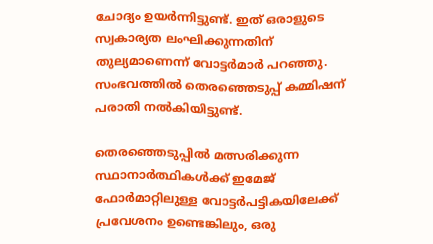ചോദ്യം ഉയര്‍ന്നിട്ടുണ്ട്. ഇത് ഒരാളുടെ സ്വകാര്യത ലംഘിക്കുന്നതിന് തുല്യമാണെന്ന് വോട്ടര്‍മാര്‍ പറഞ്ഞു. സംഭവത്തില്‍ തെരഞ്ഞെടുപ്പ് കമ്മിഷന് പരാതി നൽകിയിട്ടുണ്ട്.

തെരഞ്ഞെടുപ്പിൽ മത്സരിക്കുന്ന സ്ഥാനാർത്ഥികൾക്ക് ഇമേജ് ഫോർമാറ്റിലുള്ള വോട്ടർപട്ടികയിലേക്ക് പ്രവേശനം ഉണ്ടെങ്കിലും, ഒരു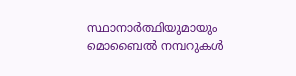സ്ഥാനാർത്ഥിയുമായും മൊബൈൽ നമ്പറുകൾ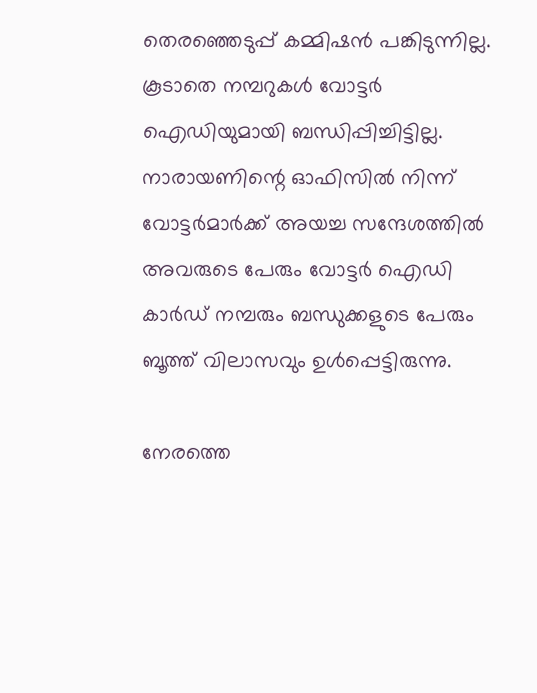തെരഞ്ഞെടുപ്പ് കമ്മിഷൻ പങ്കിടുന്നില്ല. കൂടാതെ നമ്പറുകൾ വോട്ടർ ഐഡിയുമായി ബന്ധിപ്പിച്ചിട്ടില്ല. നാരായണിന്റെ ഓഫിസിൽ നിന്ന് വോട്ടർമാർക്ക് അയച്ച സന്ദേശത്തിൽ അവരുടെ പേരും വോട്ടർ ഐഡി കാർഡ് നമ്പരും ബന്ധുക്കളുടെ പേരും ബൂത്ത് വിലാസവും ഉൾപ്പെട്ടിരുന്നു.

നേരത്തെ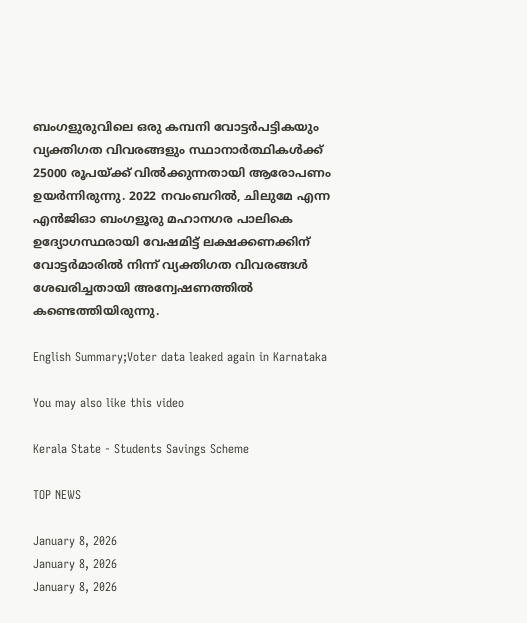ബംഗളുരുവിലെ ഒരു കമ്പനി വോട്ടര്‍പട്ടികയും വ്യക്തിഗത വിവരങ്ങളും സ്ഥാനാര്‍ത്ഥികള്‍ക്ക് 25000 രൂപയ്ക്ക് വില്‍ക്കുന്നതായി ആരോപണം ഉയര്‍ന്നിരുന്നു. 2022 നവംബറിൽ, ചിലുമേ എന്ന എൻജിഓ ബംഗളൂരു മഹാനഗര പാലികെ ഉദ്യോഗസ്ഥരായി വേഷമിട്ട് ലക്ഷക്കണക്കിന് വോട്ടർമാരിൽ നിന്ന് വ്യക്തിഗത വിവരങ്ങൾ ശേഖരിച്ചതായി അന്വേഷണത്തില്‍ കണ്ടെത്തിയിരുന്നു.

English Summary;Voter data leaked again in Karnataka

You may also like this video

Kerala State - Students Savings Scheme

TOP NEWS

January 8, 2026
January 8, 2026
January 8, 2026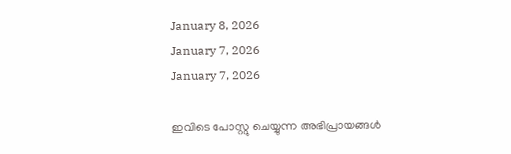January 8, 2026
January 7, 2026
January 7, 2026

ഇവിടെ പോസ്റ്റു ചെയ്യുന്ന അഭിപ്രായങ്ങള്‍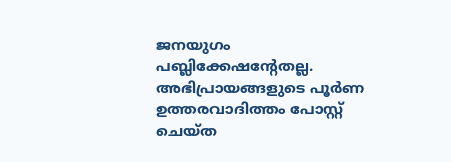ജനയുഗം പബ്ലിക്കേഷന്റേതല്ല. അഭിപ്രായങ്ങളുടെ പൂര്‍ണ ഉത്തരവാദിത്തം പോസ്റ്റ് ചെയ്ത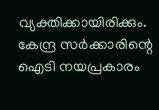വ്യക്തിക്കായിരിക്കും. കേന്ദ്ര സര്‍ക്കാരിന്റെ ഐടി നയപ്രകാരം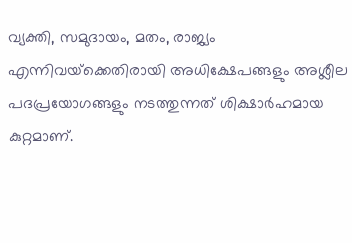വ്യക്തി, സമുദായം, മതം, രാജ്യം എന്നിവയ്‌ക്കെതിരായി അധിക്ഷേപങ്ങളും അശ്ലീല പദപ്രയോഗങ്ങളും നടത്തുന്നത് ശിക്ഷാര്‍ഹമായ കുറ്റമാണ്.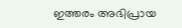ഇത്തരം അഭിപ്രായ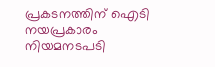പ്രകടനത്തിന് ഐടി നയപ്രകാരം നിയമനടപടി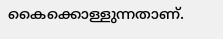കൈക്കൊള്ളുന്നതാണ്.